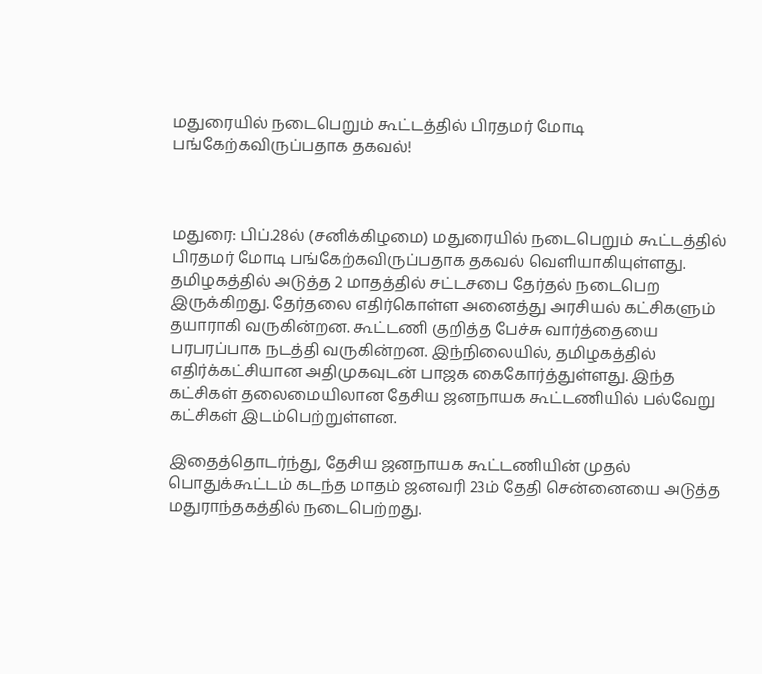மதுரையில் நடைபெறும் கூட்டத்தில் பிரதமர் மோடி பங்கேற்கவிருப்பதாக தகவல்!



மதுரை: பிப்.28ல் (சனிக்கிழமை) மதுரையில் நடைபெறும் கூட்டத்தில் பிரதமர் மோடி பங்கேற்கவிருப்பதாக தகவல் வெளியாகியுள்ளது. தமிழகத்தில் அடுத்த 2 மாதத்தில் சட்டசபை தேர்தல் நடைபெற இருக்கிறது. தேர்தலை எதிர்கொள்ள அனைத்து அரசியல் கட்சிகளும் தயாராகி வருகின்றன. கூட்டணி குறித்த பேச்சு வார்த்தையை பரபரப்பாக நடத்தி வருகின்றன. இந்நிலையில், தமிழகத்தில் எதிர்க்கட்சியான அதிமுகவுடன் பாஜக கைகோர்த்துள்ளது. இந்த கட்சிகள் தலைமையிலான தேசிய ஜனநாயக கூட்டணியில் பல்வேறு கட்சிகள் இடம்பெற்றுள்ளன.

இதைத்தொடர்ந்து, தேசிய ஜனநாயக கூட்டணியின் முதல் பொதுக்கூட்டம் கடந்த மாதம் ஜனவரி 23ம் தேதி சென்னையை அடுத்த மதுராந்தகத்தில் நடைபெற்றது.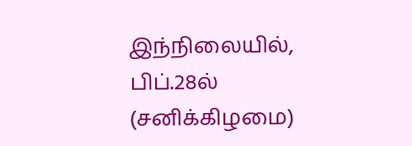இந்நிலையில், பிப்.28ல் (சனிக்கிழமை)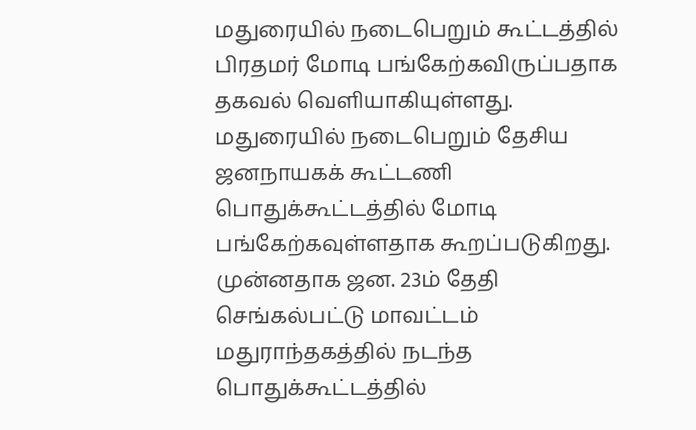மதுரையில் நடைபெறும் கூட்டத்தில் பிரதமர் மோடி பங்கேற்கவிருப்பதாக தகவல் வெளியாகியுள்ளது. மதுரையில் நடைபெறும் தேசிய ஜனநாயகக் கூட்டணி பொதுக்கூட்டத்தில் மோடி பங்கேற்கவுள்ளதாக கூறப்படுகிறது. முன்னதாக ஜன. 23ம் தேதி செங்கல்பட்டு மாவட்டம் மதுராந்தகத்தில் நடந்த பொதுக்கூட்டத்தில்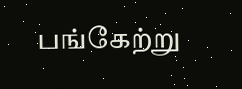பங்கேற்று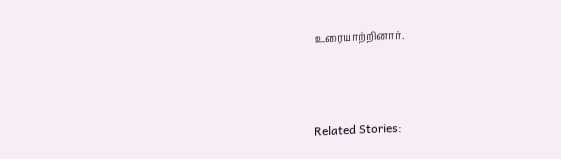உரையாற்றினார்.



Related Stories: